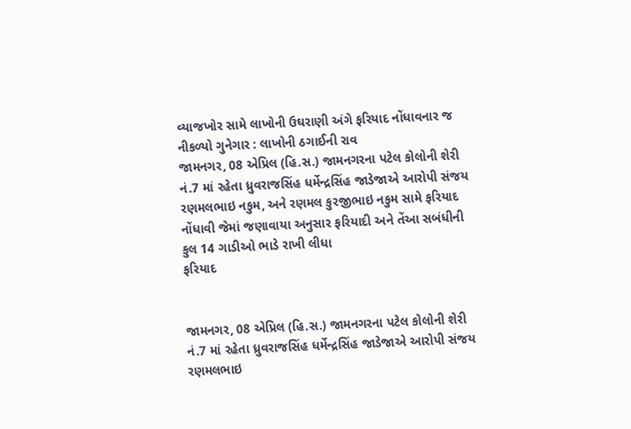વ્યાજખોર સામે લાખોની ઉઘરાણી અંગે ફરિયાદ નોંધાવનાર જ નીકળ્યો ગુનેગાર : લાખોની ઠગાઈની રાવ
જામનગર, 08 એપ્રિલ (હિ.સ.) જામનગરના પટેલ કોલોની શેરી નં.7 માં રહેતા ધ્રુવરાજસિંહ ધર્મેન્દ્રસિંહ જાડેજાએ આરોપી સંજય રણમલભાઇ નકુમ, અને રણમલ કુરજીભાઇ નકુમ સામે ફરિયાદ નોંધાવી જેમાં જણાવાયા અનુસાર ફરિયાદી અને તેંઆ સબંધીની કુલ 14 ગાડીઓ ભાડે રાખી લીધા
ફરિયાદ


જામનગર, 08 એપ્રિલ (હિ.સ.) જામનગરના પટેલ કોલોની શેરી નં.7 માં રહેતા ધ્રુવરાજસિંહ ધર્મેન્દ્રસિંહ જાડેજાએ આરોપી સંજય રણમલભાઇ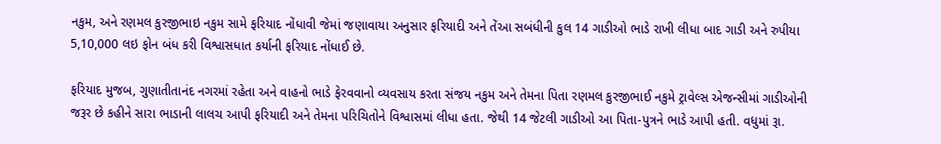નકુમ, અને રણમલ કુરજીભાઇ નકુમ સામે ફરિયાદ નોંધાવી જેમાં જણાવાયા અનુસાર ફરિયાદી અને તેંઆ સબંધીની કુલ 14 ગાડીઓ ભાડે રાખી લીધા બાદ ગાડી અને રુપીયા 5,10,000 લઇ ફોન બંધ કરી વિશ્વાસધાત કર્યાની ફરિયાદ નોંધાઈ છે.

ફરિયાદ મુજબ, ગુણાતીતાનંદ નગરમાં રહેતા અને વાહનો ભાડે ફેરવવાનો વ્યવસાય કરતા સંજય નકુમ અને તેમના પિતા રણમલ કુરજીભાઈ નકુમે ટ્રાવેલ્સ એજન્સીમાં ગાડીઓની જરૂર છે કહીને સારા ભાડાની લાલચ આપી ફરિયાદી અને તેમના પરિચિતોને વિશ્વાસમાં લીધા હતા. જેથી 14 જેટલી ગાડીઓ આ પિતા-પુત્રને ભાડે આપી હતી. વધુમાં રૂા.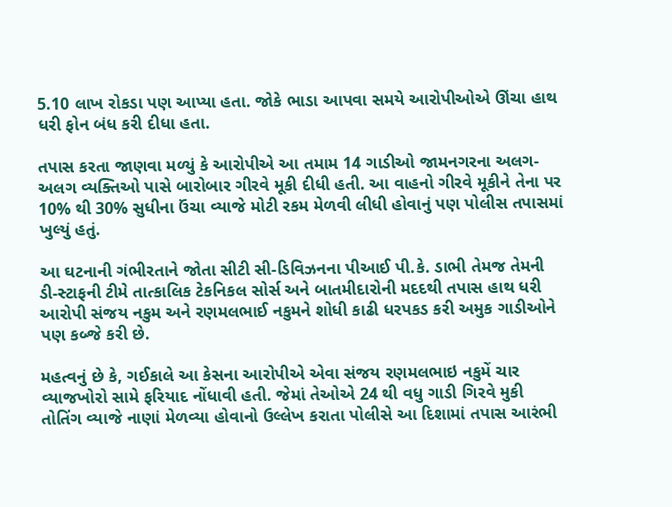5.10 લાખ રોકડા પણ આપ્યા હતા. જોકે ભાડા આપવા સમયે આરોપીઓએ ઊંચા હાથ ધરી ફોન બંધ કરી દીધા હતા.

તપાસ કરતા જાણવા મળ્યું કે આરોપીએ આ તમામ 14 ગાડીઓ જામનગરના અલગ-અલગ વ્યક્તિઓ પાસે બારોબાર ગીરવે મૂકી દીધી હતી. આ વાહનો ગીરવે મૂકીને તેના પર 10% થી 30% સુધીના ઉંચા વ્યાજે મોટી રકમ મેળવી લીધી હોવાનું પણ પોલીસ તપાસમાં ખુલ્યું હતું.

આ ઘટનાની ગંભીરતાને જોતા સીટી સી-ડિવિઝનના પીઆઈ પી.કે. ડાભી તેમજ તેમની ડી-સ્ટાફની ટીમે તાત્કાલિક ટેકનિકલ સોર્સ અને બાતમીદારોની મદદથી તપાસ હાથ ધરી આરોપી સંજય નકુમ અને રણમલભાઈ નકુમને શોધી કાઢી ધરપકડ કરી અમુક ગાડીઓને પણ કબ્જે કરી છે.

મહત્વનું છે કે, ગઈકાલે આ કેસના આરોપીએ એવા સંજય રણમલભાઇ નકુમેં ચાર વ્યાજખોરો સામે ફરિયાદ નોંધાવી હતી. જેમાં તેઓએ 24 થી વધુ ગાડી ગિરવે મુકી તોતિંગ વ્યાજે નાણાં મેળવ્યા હોવાનો ઉલ્લેખ કરાતા પોલીસે આ દિશામાં તપાસ આરંભી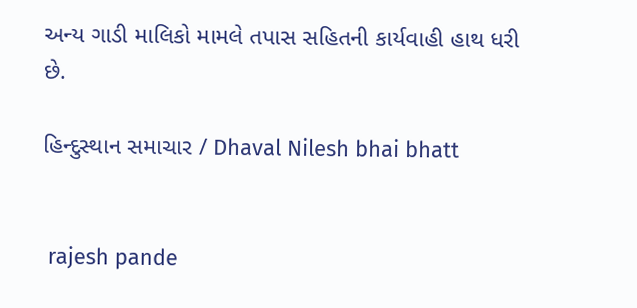અન્ય ગાડી માલિકો મામલે તપાસ સહિતની કાર્યવાહી હાથ ધરી છે.

હિન્દુસ્થાન સમાચાર / Dhaval Nilesh bhai bhatt


 rajesh pande